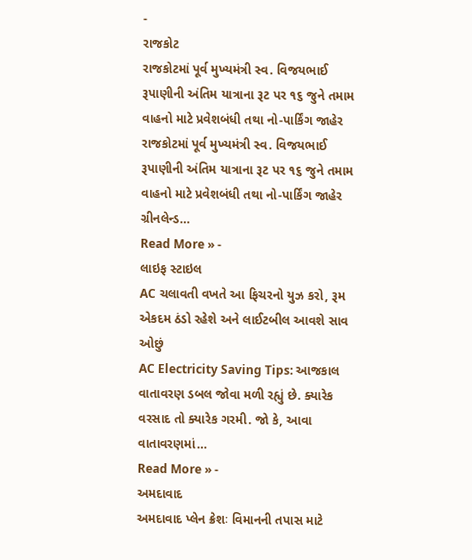-
રાજકોટ
રાજકોટમાં પૂર્વ મુખ્યમંત્રી સ્વ. વિજયભાઈ રૂપાણીની અંતિમ યાત્રાના રૂટ પર ૧૬ જુને તમામ વાહનો માટે પ્રવેશબંધી તથા નો-પાર્કિંગ જાહેર
રાજકોટમાં પૂર્વ મુખ્યમંત્રી સ્વ. વિજયભાઈ રૂપાણીની અંતિમ યાત્રાના રૂટ પર ૧૬ જુને તમામ વાહનો માટે પ્રવેશબંધી તથા નો-પાર્કિંગ જાહેર ગ્રીનલેન્ડ…
Read More » -
લાઇફ સ્ટાઇલ
AC ચલાવતી વખતે આ ફિચરનો યુઝ કરો, રૂમ એકદમ ઠંડો રહેશે અને લાઈટબીલ આવશે સાવ ઓછું
AC Electricity Saving Tips: આજકાલ વાતાવરણ ડબલ જોવા મળી રહ્યું છે. ક્યારેક વરસાદ તો ક્યારેક ગરમી. જો કે, આવા વાતાવરણમાં…
Read More » -
અમદાવાદ
અમદાવાદ પ્લેન ક્રેશઃ વિમાનની તપાસ માટે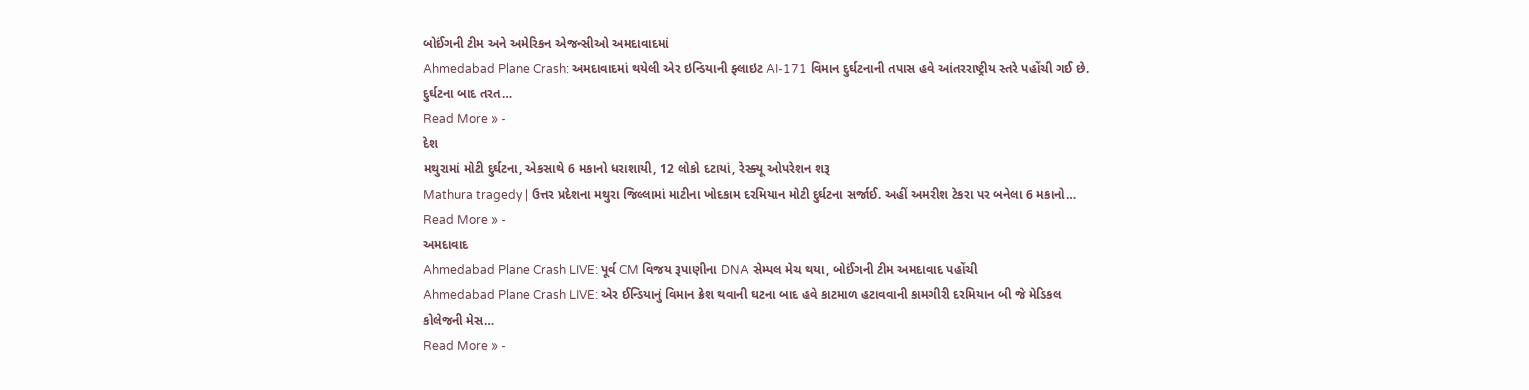બોઈંગની ટીમ અને અમેરિકન એજન્સીઓ અમદાવાદમાં
Ahmedabad Plane Crash: અમદાવાદમાં થયેલી એર ઇન્ડિયાની ફ્લાઇટ AI-171 વિમાન દુર્ઘટનાની તપાસ હવે આંતરરાષ્ટ્રીય સ્તરે પહોંચી ગઈ છે. દુર્ઘટના બાદ તરત…
Read More » -
દેશ
મથુરામાં મોટી દુર્ઘટના, એકસાથે 6 મકાનો ધરાશાયી, 12 લોકો દટાયાં, રેસ્ક્યૂ ઓપરેશન શરૂ
Mathura tragedy | ઉત્તર પ્રદેશના મથુરા જિલ્લામાં માટીના ખોદકામ દરમિયાન મોટી દુર્ઘટના સર્જાઈ. અહીં અમરીશ ટેકરા પર બનેલા 6 મકાનો…
Read More » -
અમદાવાદ
Ahmedabad Plane Crash LIVE: પૂર્વ CM વિજય રૂપાણીના DNA સેમ્પલ મેચ થયા, બોઈંગની ટીમ અમદાવાદ પહોંચી
Ahmedabad Plane Crash LIVE: એર ઈન્ડિયાનું વિમાન ક્રેશ થવાની ઘટના બાદ હવે કાટમાળ હટાવવાની કામગીરી દરમિયાન બી જે મેડિકલ કોલેજની મેસ…
Read More » -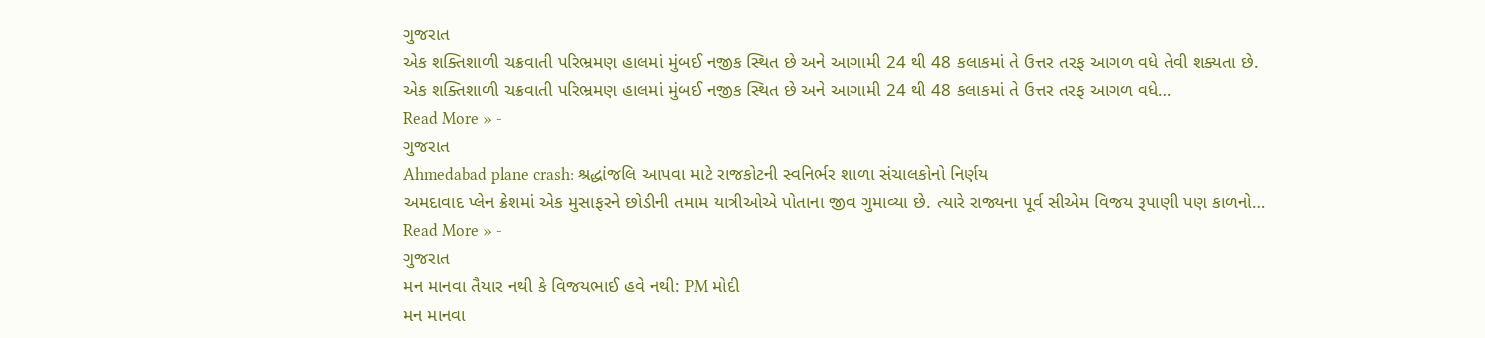ગુજરાત
એક શક્તિશાળી ચક્રવાતી પરિભ્રમણ હાલમાં મુંબઈ નજીક સ્થિત છે અને આગામી 24 થી 48 કલાકમાં તે ઉત્તર તરફ આગળ વધે તેવી શક્યતા છે.
એક શક્તિશાળી ચક્રવાતી પરિભ્રમણ હાલમાં મુંબઈ નજીક સ્થિત છે અને આગામી 24 થી 48 કલાકમાં તે ઉત્તર તરફ આગળ વધે…
Read More » -
ગુજરાત
Ahmedabad plane crash: શ્રદ્ધાંજલિ આપવા માટે રાજકોટની સ્વનિર્ભર શાળા સંચાલકોનો નિર્ણય
અમદાવાદ પ્લેન ક્રેશમાં એક મુસાફરને છોડીની તમામ યાત્રીઓએ પોતાના જીવ ગુમાવ્યા છે. ત્યારે રાજ્યના પૂર્વ સીએમ વિજય રૂપાણી પણ કાળનો…
Read More » -
ગુજરાત
મન માનવા તૈયાર નથી કે વિજયભાઈ હવે નથી: PM મોદી
મન માનવા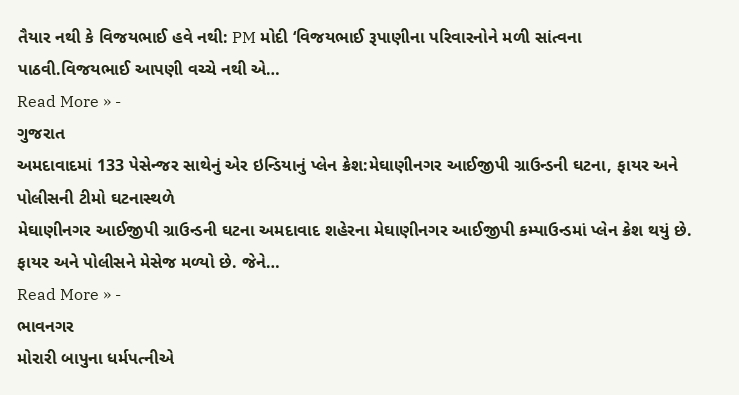તૈયાર નથી કે વિજયભાઈ હવે નથી: PM મોદી ‘વિજયભાઈ રૂપાણીના પરિવારનોને મળી સાંત્વના પાઠવી.વિજયભાઈ આપણી વચ્ચે નથી એ…
Read More » -
ગુજરાત
અમદાવાદમાં 133 પેસેન્જર સાથેનું એર ઇન્ડિયાનું પ્લેન ક્રેશ:મેઘાણીનગર આઈજીપી ગ્રાઉન્ડની ઘટના, ફાયર અને પોલીસની ટીમો ઘટનાસ્થળે
મેઘાણીનગર આઈજીપી ગ્રાઉન્ડની ઘટના અમદાવાદ શહેરના મેઘાણીનગર આઈજીપી કમ્પાઉન્ડમાં પ્લેન ક્રેશ થયું છે. ફાયર અને પોલીસને મેસેજ મળ્યો છે. જેને…
Read More » -
ભાવનગર
મોરારી બાપુના ધર્મપત્નીએ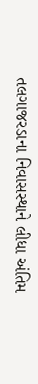તલગાજરડાના નિવાસસ્થાને લીધા અંતિમ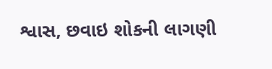શ્વાસ, છવાઇ શોકની લાગણી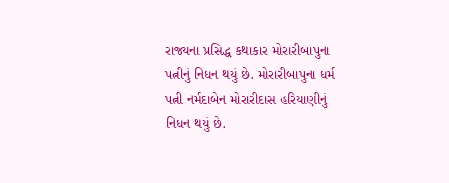રાજ્યના પ્રસિદ્ધ કથાકાર મોરારીબાપુના પત્નીનું નિધન થયું છે. મોરારીબાપુના ધર્મ પત્ની નર્મદાબેન મોરારીદાસ હરિયાણીનું નિધન થયું છે.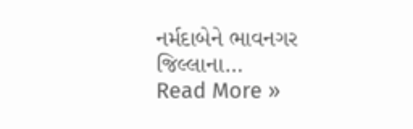નર્મદાબેને ભાવનગર જિલ્લાના…
Read More »